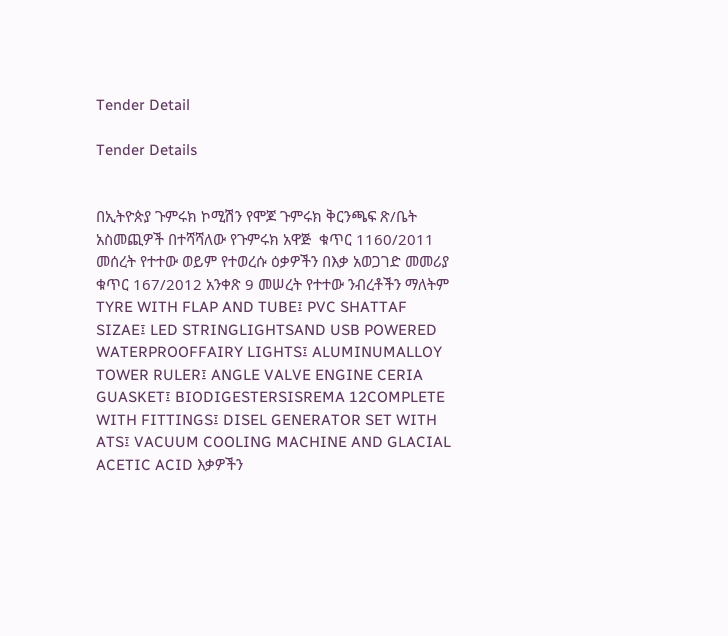Tender Detail

Tender Details


በኢትዮጵያ ጉምሩክ ኮሚሽን የሞጆ ጉምሩክ ቅርንጫፍ ጽ/ቤት አስመጪዎች በተሻሻለው የጉምሩክ አዋጅ  ቁጥር 1160/2011 መሰረት የተተው ወይም የተወረሱ ዕቃዎችን በእቃ አወጋገድ መመሪያ ቁጥር 167/2012 አንቀጽ 9 መሠረት የተተው ንብረቶችን ማለትም TYRE WITH FLAP AND TUBE፤ PVC SHATTAF SIZAE፤ LED STRINGLIGHTSAND USB POWERED WATERPROOFFAIRY LIGHTS፤ ALUMINUMALLOY TOWER RULER፤ ANGLE VALVE ENGINE CERIA GUASKET፤ BIODIGESTERSISREMA 12COMPLETE WITH FITTINGS፤ DISEL GENERATOR SET WITH ATS፤ VACUUM COOLING MACHINE AND GLACIAL ACETIC ACID እቃዎችን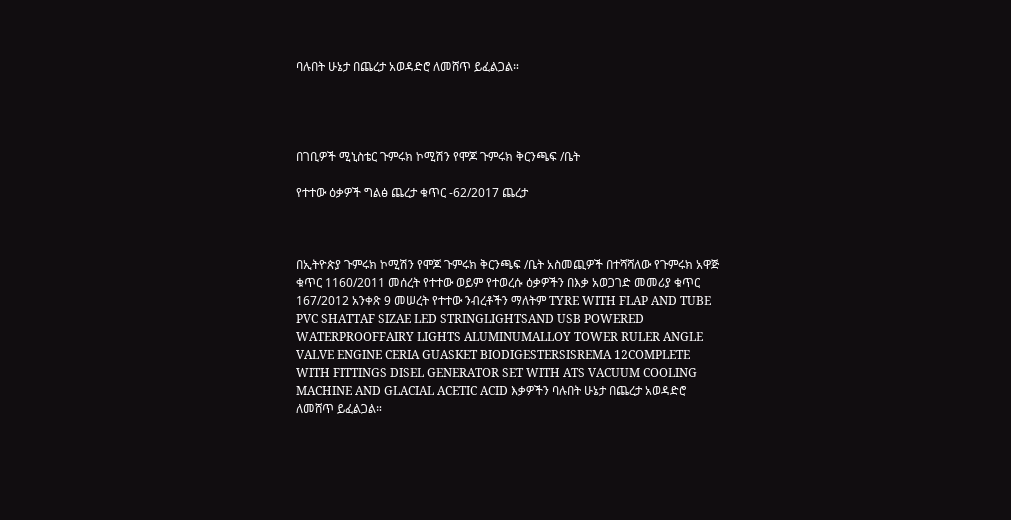ባሉበት ሁኔታ በጨረታ አወዳድሮ ለመሸጥ ይፈልጋል።




በገቢዎች ሚኒስቴር ጉምሩክ ኮሚሽን የሞጆ ጉምሩክ ቅርንጫፍ /ቤት

የተተው ዕቃዎች ግልፅ ጨረታ ቁጥር -62/2017 ጨረታ



በኢትዮጵያ ጉምሩክ ኮሚሽን የሞጆ ጉምሩክ ቅርንጫፍ /ቤት አስመጪዎች በተሻሻለው የጉምሩክ አዋጅ  ቁጥር 1160/2011 መሰረት የተተው ወይም የተወረሱ ዕቃዎችን በእቃ አወጋገድ መመሪያ ቁጥር 167/2012 አንቀጽ 9 መሠረት የተተው ንብረቶችን ማለትም TYRE WITH FLAP AND TUBE PVC SHATTAF SIZAE LED STRINGLIGHTSAND USB POWERED WATERPROOFFAIRY LIGHTS ALUMINUMALLOY TOWER RULER ANGLE VALVE ENGINE CERIA GUASKET BIODIGESTERSISREMA 12COMPLETE WITH FITTINGS DISEL GENERATOR SET WITH ATS VACUUM COOLING MACHINE AND GLACIAL ACETIC ACID እቃዎችን ባሉበት ሁኔታ በጨረታ አወዳድሮ ለመሸጥ ይፈልጋል።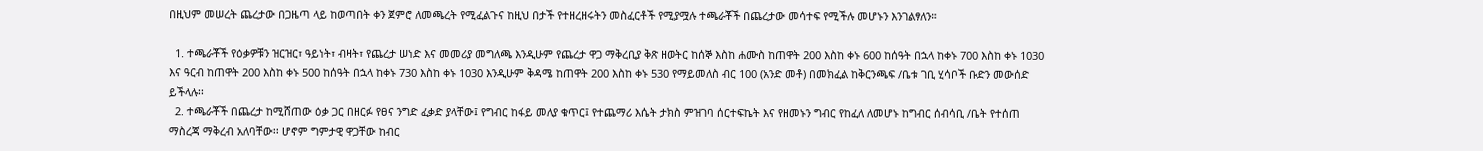በዚህም መሠረት ጨረታው በጋዜጣ ላይ ከወጣበት ቀን ጀምሮ ለመጫረት የሚፈልጉና ከዚህ በታች የተዘረዘሩትን መስፈርቶች የሚያሟሉ ተጫራቾች በጨረታው መሳተፍ የሚችሉ መሆኑን እንገልፃለን።

  1. ተጫራቾች የዕቃዎቹን ዝርዝር፣ ዓይነት፣ ብዛት፣ የጨረታ ሠነድ እና መመሪያ መግለጫ እንዲሁም የጨረታ ዋጋ ማቅረቢያ ቅጽ ዘወትር ከሰኞ እስከ ሐሙስ ከጠዋት 200 እስከ ቀኑ 600 ከሰዓት በኋላ ከቀኑ 700 እስከ ቀኑ 1030 እና ዓርብ ከጠዋት 200 እስከ ቀኑ 500 ከሰዓት በኋላ ከቀኑ 730 እስከ ቀኑ 1030 እንዲሁም ቅዳሜ ከጠዋት 200 እስከ ቀኑ 530 የማይመለስ ብር 100 (አንድ መቶ) በመክፈል ከቅርንጫፍ /ቤቱ ገቢ ሂሳቦች ቡድን መውሰድ ይችላሉ፡፡
  2. ተጫራቾች በጨረታ ከሚሸጠው ዕቃ ጋር በዘርፉ የፀና ንግድ ፈቃድ ያላቸው፤ የግብር ከፋይ መለያ ቁጥር፤ የተጨማሪ እሴት ታክስ ምዝገባ ሰርተፍኬት እና የዘመኑን ግብር የከፈለ ለመሆኑ ከግብር ሰብሳቢ /ቤት የተሰጠ ማስረጃ ማቅረብ አለባቸው፡፡ ሆኖም ግምታዊ ዋጋቸው ከብር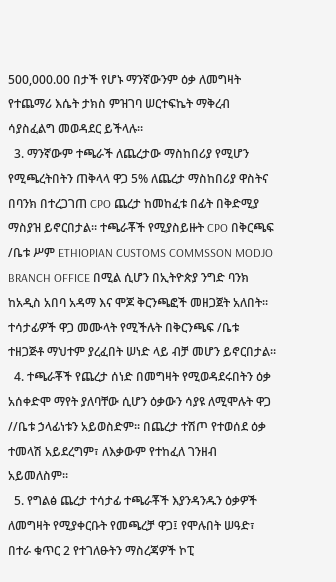500,000.00 በታች የሆኑ ማንኛውንም ዕቃ ለመግዛት የተጨማሪ እሴት ታክስ ምዝገባ ሠርተፍኬት ማቅረብ ሳያስፈልግ መወዳደር ይችላሉ።
  3. ማንኛውም ተጫራች ለጨረታው ማስከበሪያ የሚሆን የሚጫረትበትን ጠቅላላ ዋጋ 5% ለጨረታ ማስከበሪያ ዋስትና በባንክ በተረጋገጠ CPO ጨረታ ከመከፈቱ በፊት በቅድሚያ ማስያዝ ይኖርበታል። ተጫራቾች የሚያስይዙት CPO በቅርጫፍ /ቤቱ ሥም ETHIOPIAN CUSTOMS COMMSSON MODJO BRANCH OFFICE በሚል ሲሆን በኢትዮጵያ ንግድ ባንክ ከአዲስ አበባ አዳማ እና ሞጆ ቅርንጫፎች መዘጋጀት አለበት፡፡ ተሳታፊዎች ዋጋ መሙላት የሚችሉት በቅርንጫፍ /ቤቱ ተዘጋጅቶ ማህተም ያረፈበት ሠነድ ላይ ብቻ መሆን ይኖርበታል።
  4. ተጫራቾች የጨረታ ሰነድ በመግዛት የሚወዳደሩበትን ዕቃ አሰቀድሞ ማየት ያለባቸው ሲሆን ዕቃውን ሳያዩ ለሚሞሉት ዋጋ //ቤቱ ኃላፊነቱን አይወስድም፡፡ በጨረታ ተሽጦ የተወሰደ ዕቃ ተመላሽ አይደረግም፣ ለእቃውም የተከፈለ ገንዘብ አይመለስም።
  5. የግልፅ ጨረታ ተሳታፊ ተጫራቾች እያንዳንዱን ዕቃዎች ለመግዛት የሚያቀርቡት የመጫረቻ ዋጋ፤ የሞሉበት ሠዓድ፣ በተራ ቁጥር 2 የተገለፁትን ማስረጃዎች ኮፒ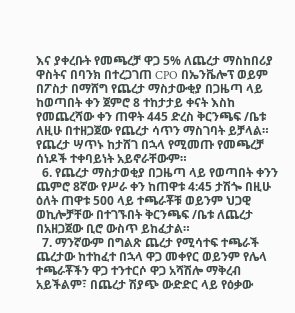እና ያቀረቡት የመጫረቻ ዋጋ 5% ለጨረታ ማስከበሪያ ዋስትና በባንክ በተረጋገጠ CPO በኤንቬሎፕ ወይም በፖስታ በማሸግ የጨረታ ማስታውቂያ በጋዜጣ ላይ ከወጣበት ቀን ጀምሮ 8 ተከታታይ ቀናት እስከ የመጨረሻው ቀን ጠዋት 445 ድረስ ቅርንጫፍ /ቤቱ ለዚሁ በተዘጋጀው የጨረታ ሳጥን ማስገባት ይቻላል። የጨረታ ሣጥኑ ከታሸገ በኋላ የሚመጡ የመጫረቻ ሰነዶች ተቀባይነት አይኖራቸውም።
  6. የጨረታ ማስታወቂያ በጋዜጣ ላይ የወጣበት ቀንን ጨምሮ 8ኛው የሥራ ቀን ከጠዋቱ 4:45 ታሽጐ በዚሁ ዕለት ጠዋቱ 500 ላይ ተጫራቾቹ ወይንም ህጋዊ ወኪሎቻቸው በተገኙበት ቅርንጫፍ /ቤቱ ለጨረታ በአዘጋጀው ቢሮ ውስጥ ይከፈታል።
  7. ማንኛውም በግልጽ ጨረታ የሚሳተፍ ተጫራች ጨረታው ከተከፈተ በኋላ ዋጋ መቀየር ወይንም የሌላ ተጫራቾችን ዋጋ ተንተርሶ ዋጋ አሻሽሎ ማቅረብ አይችልም፣ በጨረታ ሽያጭ ውድድር ላይ የዕቃው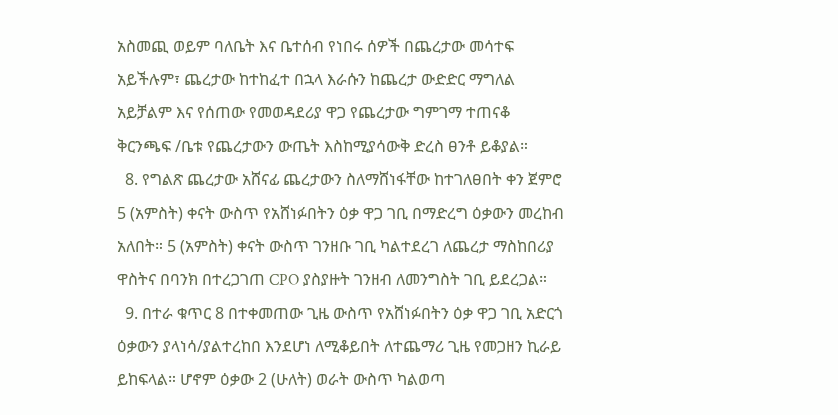አስመጪ ወይም ባለቤት እና ቤተሰብ የነበሩ ሰዎች በጨረታው መሳተፍ አይችሉም፣ ጨረታው ከተከፈተ በኋላ እራሱን ከጨረታ ውድድር ማግለል አይቻልም እና የሰጠው የመወዳደሪያ ዋጋ የጨረታው ግምገማ ተጠናቆ ቅርንጫፍ /ቤቱ የጨረታውን ውጤት እስከሚያሳውቅ ድረስ ፀንቶ ይቆያል።
  8. የግልጽ ጨረታው አሸናፊ ጨረታውን ስለማሸነፋቸው ከተገለፀበት ቀን ጀምሮ 5 (አምስት) ቀናት ውስጥ የአሸነፉበትን ዕቃ ዋጋ ገቢ በማድረግ ዕቃውን መረከብ አለበት። 5 (አምስት) ቀናት ውስጥ ገንዘቡ ገቢ ካልተደረገ ለጨረታ ማስከበሪያ ዋስትና በባንክ በተረጋገጠ CPO ያስያዙት ገንዘብ ለመንግስት ገቢ ይደረጋል።
  9. በተራ ቁጥር 8 በተቀመጠው ጊዜ ውስጥ የአሸነፉበትን ዕቃ ዋጋ ገቢ አድርጎ ዕቃውን ያላነሳ/ያልተረከበ እንደሆነ ለሚቆይበት ለተጨማሪ ጊዜ የመጋዘን ኪራይ ይከፍላል። ሆኖም ዕቃው 2 (ሁለት) ወራት ውስጥ ካልወጣ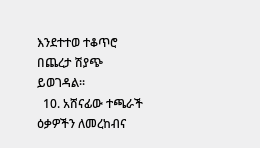እንደተተወ ተቆጥሮ በጨረታ ሽያጭ ይወገዳል፡፡
  10. አሸናፊው ተጫራች ዕቃዎችን ለመረከብና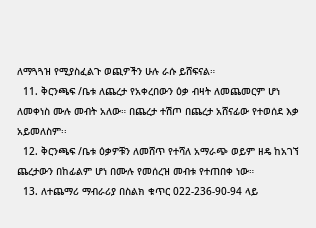ለማጓጓዝ የሚያስፈልጉ ወጪዎችን ሁሉ ራሱ ይሸፍናል።
  11. ቅርንጫፍ /ቤቱ ለጨረታ የአቀረበውን ዕቃ ብዛት ለመጨመርም ሆነ ለመቀነስ ሙሉ መብት አለው። በጨረታ ተሽጦ በጨረታ አሸናፊው የተወሰደ እቃ አይመለስም፡፡
  12. ቅርንጫፍ /ቤቱ ዕቃዎቹን ለመሸጥ የተሻለ አማራጭ ወይም ዘዴ ከአገኘ ጨረታውን በከፊልም ሆነ በሙሉ የመሰረዝ መብቱ የተጠበቀ ነው።
  13. ለተጨማሪ ማብራሪያ በስልክ ቁጥር 022-236-90-94 ላይ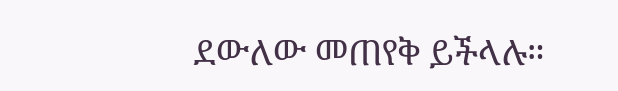ደውለው መጠየቅ ይችላሉ።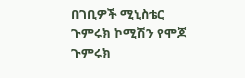በገቢዎች ሚኒስቴር ጉምሩክ ኮሚሽን የሞጆ ጉምሩክ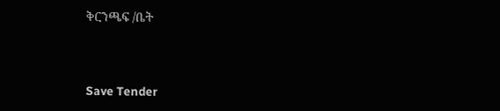ቅርንጫፍ /ቤት



Save Tender